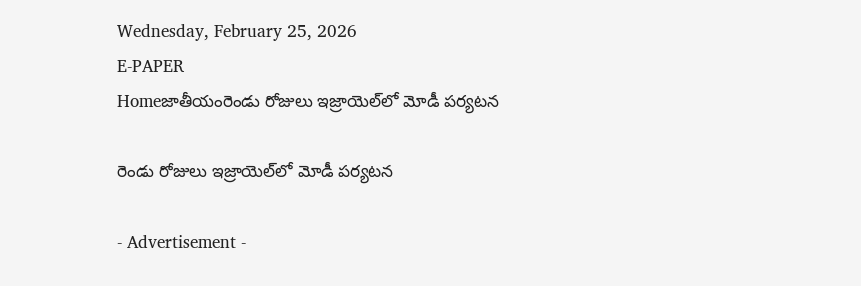Wednesday, February 25, 2026
E-PAPER
Homeజాతీయంరెండు రోజులు ఇజ్రాయెల్‌లో మోడీ ప‌ర్య‌ట‌న‌

రెండు రోజులు ఇజ్రాయెల్‌లో మోడీ ప‌ర్య‌ట‌న‌

- Advertisement -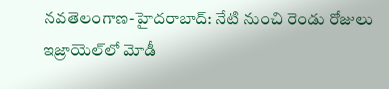న‌వ‌తెలంగాణ‌-హైద‌రాబాద్: నేటి నుంచి రెండు రోజులు ఇజ్రాయెల్‌లో మోడీ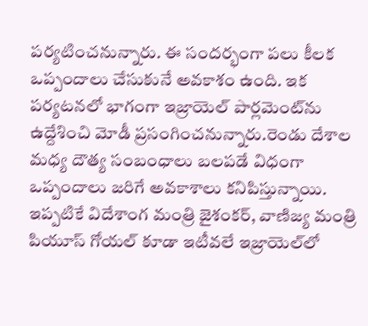పర్యటించనున్నారు. ఈ సందర్భంగా పలు కీలక ఒప్పందాలు చేసుకునే అవకాశం ఉంది. ఇక పర్యటనలో భాగంగా ఇజ్రాయెల్ పార్లమెంట్‌ను ఉద్దేశించి మోడీ ప్రసంగించనున్నారు.రెండు దేశాల మధ్య దౌత్య సంబంధాలు బలపడే విధంగా ఒప్పందాలు జరిగే అవకాశాలు కనిపిస్తున్నాయి. ఇప్పటికే విదేశాంగ మంత్రి జైశంకర్, వాణిజ్య మంత్రి పియూస్ గోయల్ కూడా ఇటీవలే ఇజ్రాయెల్‌లో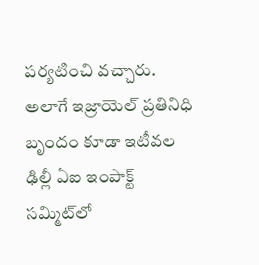పర్యటించి వచ్చారు. అలాగే ఇజ్రాయెల్ ప్రతినిధి బృందం కూడా ఇటీవల ఢిల్లీ ఏఐ ఇంపాక్ట్ సమ్మిట్‌లో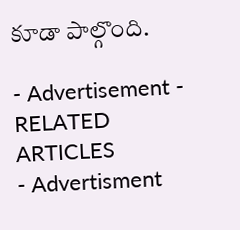కూడా పాల్గొంది.

- Advertisement -
RELATED ARTICLES
- Advertisment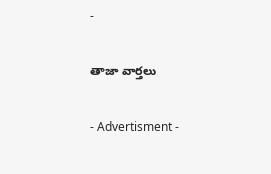-

తాజా వార్తలు

- Advertisment -